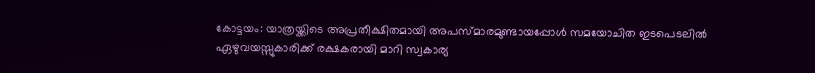കോട്ടയം: യാത്രയ്ക്കിടെ അപ്രതീക്ഷിതമായി അപസ്മാരമുണ്ടായപ്പോൾ സമയോചിത ഇടപെടലിൽ ഏഴുവയസ്സുകാരിക്ക് രക്ഷകരായി മാറി സ്വകാര്യ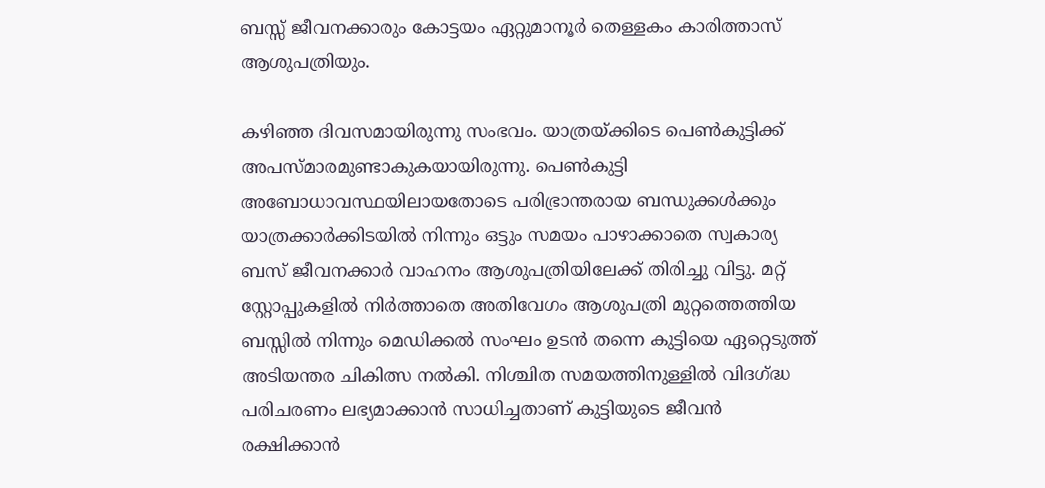ബസ്സ് ജീവനക്കാരും കോട്ടയം ഏറ്റുമാനൂർ തെള്ളകം കാരിത്താസ് ആശുപത്രിയും.

കഴിഞ്ഞ ദിവസമായിരുന്നു സംഭവം. യാത്രയ്ക്കിടെ പെൺകുട്ടിക്ക് അപസ്മാരമുണ്ടാകുകയായിരുന്നു. പെൺകുട്ടി അബോധാവസ്ഥയിലായതോടെ പരിഭ്രാന്തരായ ബന്ധുക്കൾക്കും യാത്രക്കാർക്കിടയിൽ നിന്നും ഒട്ടും സമയം പാഴാക്കാതെ സ്വകാര്യ ബസ് ജീവനക്കാർ വാഹനം ആശുപത്രിയിലേക്ക് തിരിച്ചു വിട്ടു. മറ്റ് സ്റ്റോപ്പുകളിൽ നിർത്താതെ അതിവേഗം ആശുപത്രി മുറ്റത്തെത്തിയ ബസ്സിൽ നിന്നും മെഡിക്കൽ സംഘം ഉടൻ തന്നെ കുട്ടിയെ ഏറ്റെടുത്ത് അടിയന്തര ചികിത്സ നൽകി. നിശ്ചിത സമയത്തിനുള്ളിൽ വിദഗ്ദ്ധ പരിചരണം ലഭ്യമാക്കാൻ സാധിച്ചതാണ് കുട്ടിയുടെ ജീവൻ രക്ഷിക്കാൻ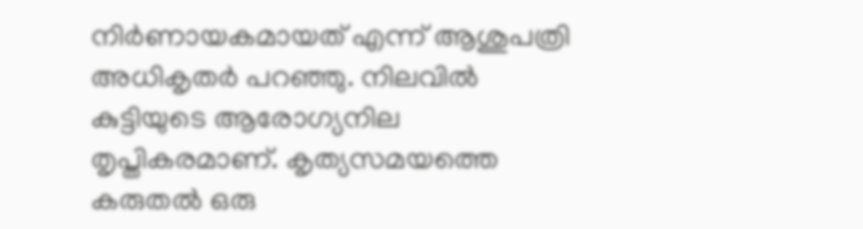നിർണായകമായത് എന്ന് ആശുപത്രി അധികൃതർ പറഞ്ഞു. നിലവിൽ കുട്ടിയുടെ ആരോഗ്യനില തൃപ്തികരമാണ്. കൃത്യസമയത്തെ കരുതൽ ഒരു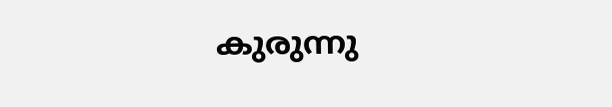കുരുന്നു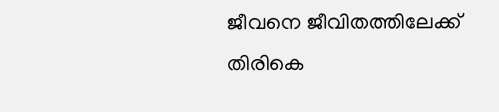ജീവനെ ജീവിതത്തിലേക്ക് തിരികെ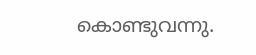കൊണ്ടുവന്നു.